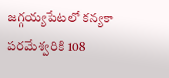జగ్గయ్యపేటలో కన్యకా పరమేశ్వరికి 108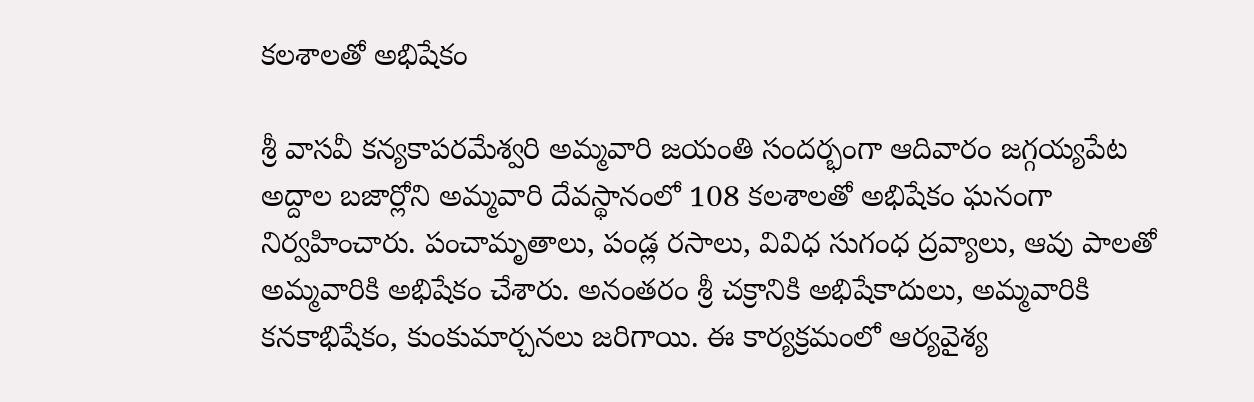కలశాలతో అభిషేకం

శ్రీ వాసవీ కన్యకాపరమేశ్వరి అమ్మవారి జయంతి సందర్భంగా ఆదివారం జగ్గయ్యపేట అద్దాల బజార్లోని అమ్మవారి దేవస్థానంలో 108 కలశాలతో అభిషేకం ఘనంగా నిర్వహించారు. పంచామృతాలు, పండ్ల రసాలు, వివిధ సుగంధ ద్రవ్యాలు, ఆవు పాలతో అమ్మవారికి అభిషేకం చేశారు. అనంతరం శ్రీ చక్రానికి అభిషేకాదులు, అమ్మవారికి కనకాభిషేకం, కుంకుమార్చనలు జరిగాయి. ఈ కార్యక్రమంలో ఆర్యవైశ్య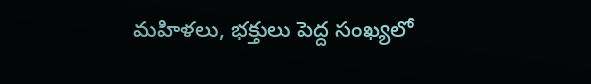మహిళలు, భక్తులు పెద్ద సంఖ్యలో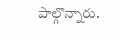పాల్గొన్నారు.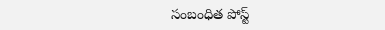సంబంధిత పోస్ట్